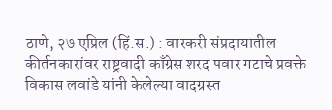ठाणे, २७ एप्रिल (हिं.स.) : वारकरी संप्रदायातील कीर्तनकारांवर राष्ट्रवादी काँग्रेस शरद पवार गटाचे प्रवक्ते विकास लवांडे यांनी केलेल्या वादग्रस्त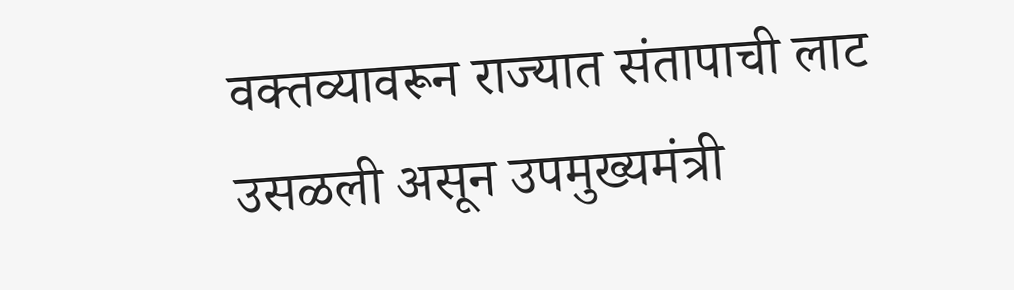वक्तव्यावरून राज्यात संतापाची लाट उसळली असून उपमुख्यमंत्री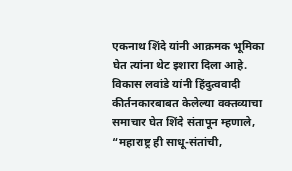एकनाथ शिंदे यांनी आक्रमक भूमिका घेत त्यांना थेट इशारा दिला आहे.
विकास लवांडे यांनी हिंदुत्ववादी कीर्तनकारबाबत केलेल्या वक्तव्याचा समाचार घेत शिंदे संतापून म्हणाले, “महाराष्ट्र ही साधू-संतांची,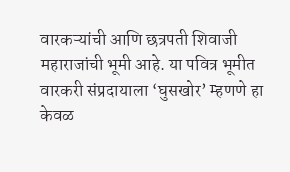वारकऱ्यांची आणि छत्रपती शिवाजी महाराजांची भूमी आहे. या पवित्र भूमीत वारकरी संप्रदायाला ‘घुसखोर’ म्हणणे हा केवळ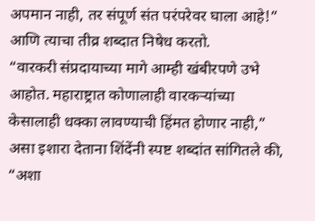अपमान नाही, तर संपूर्ण संत परंपरेवर घाला आहे!” आणि त्याचा तीव्र शब्दात निषेध करतो.
“वारकरी संप्रदायाच्या मागे आम्ही खंबीरपणे उभे आहोत. महाराष्ट्रात कोणालाही वारकऱ्यांच्या केसालाही धक्का लावण्याची हिंमत होणार नाही,” असा इशारा देताना शिंदेंनी स्पष्ट शब्दांत सांगितले की, “अशा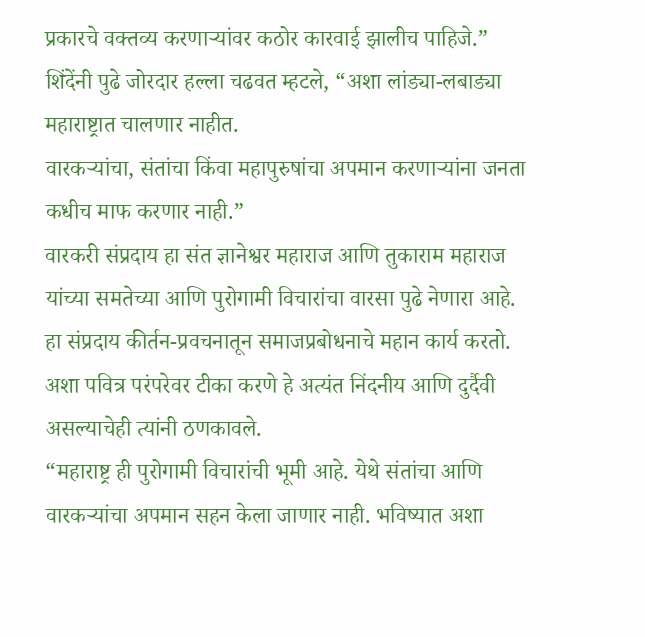प्रकारचे वक्तव्य करणाऱ्यांवर कठोर कारवाई झालीच पाहिजे.”
शिंदेंनी पुढे जोरदार हल्ला चढवत म्हटले, “अशा लांड्या-लबाड्या महाराष्ट्रात चालणार नाहीत.
वारकऱ्यांचा, संतांचा किंवा महापुरुषांचा अपमान करणाऱ्यांना जनता कधीच माफ करणार नाही.”
वारकरी संप्रदाय हा संत ज्ञानेश्वर महाराज आणि तुकाराम महाराज यांच्या समतेच्या आणि पुरोगामी विचारांचा वारसा पुढे नेणारा आहे. हा संप्रदाय कीर्तन-प्रवचनातून समाजप्रबोधनाचे महान कार्य करतो. अशा पवित्र परंपरेवर टीका करणे हे अत्यंत निंदनीय आणि दुर्दैवी असल्याचेही त्यांनी ठणकावले.
“महाराष्ट्र ही पुरोगामी विचारांची भूमी आहे. येथे संतांचा आणि वारकऱ्यांचा अपमान सहन केला जाणार नाही. भविष्यात अशा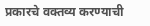प्रकारचे वक्तव्य करण्याची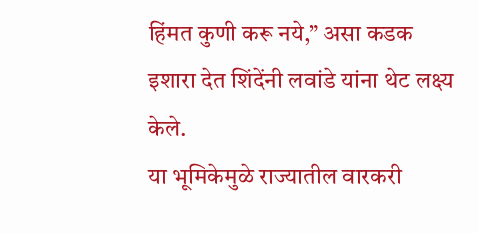हिंमत कुणी करू नये,” असा कडक इशारा देत शिंदेंनी लवांडे यांना थेट लक्ष्य केले.
या भूमिकेमुळे राज्यातील वारकरी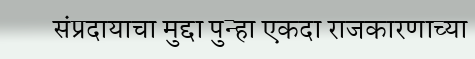संप्रदायाचा मुद्दा पुन्हा एकदा राजकारणाच्या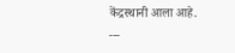केंद्रस्थानी आला आहे.
---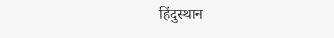हिंदुस्थान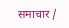समाचार /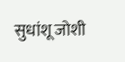सुधांशू जोशी